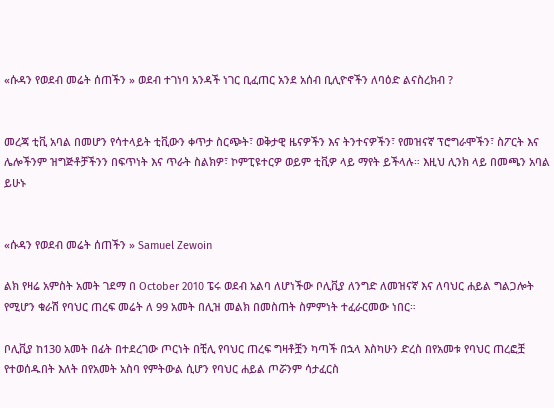«ሱዳን የወደብ መሬት ሰጠችን » ወደብ ተገነባ አንዳች ነገር ቢፈጠር አንደ አሰብ ቢሊዮኖችን ለባዕድ ልናስረክብ ?


መረጃ ቲቪ አባል በመሆን የሳተላይት ቲቪውን ቀጥታ ስርጭት፣ ወቅታዊ ዜናዎችን እና ትንተናዎችን፣ የመዝናኛ ፕሮግራሞችን፣ ስፖርት እና ሌሎችንም ዝግጅቶቻችንን በፍጥነት እና ጥራት ስልክዎ፣ ኮምፒዩተርዎ ወይም ቲቪዎ ላይ ማየት ይችላሉ። እዚህ ሊንክ ላይ በመጫን አባል ይሁኑ


«ሱዳን የወደብ መሬት ሰጠችን » Samuel Zewoin

ልክ የዛሬ አምስት አመት ገደማ በ October 2010 ፔሩ ወደብ አልባ ለሆነችው ቦሊቪያ ለንግድ ለመዝናኛ እና ለባህር ሐይል ግልጋሎት የሚሆን ቁራሽ የባህር ጠረፍ መሬት ለ 99 አመት በሊዝ መልክ በመስጠት ስምምነት ተፈራርመው ነበር።

ቦሊቪያ ከ130 አመት በፊት በተደረገው ጦርነት በቺሊ የባህር ጠረፍ ግዛቶቿን ካጣች በኋላ እስካሁን ድረስ በየአመቱ የባህር ጠረፎቿ የተወሰዱበት እለት በየአመት አስባ የምትውል ሲሆን የባህር ሐይል ጦሯንም ሳታፈርስ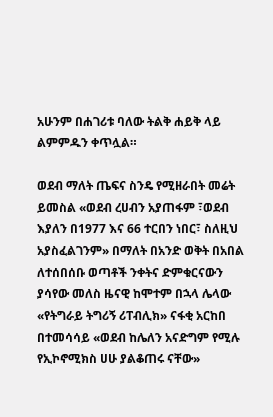አሁንም በሐገሪቱ ባለው ትልቅ ሐይቅ ላይ ልምምዱን ቀጥሏል።

ወደብ ማለት ጤፍና ስንዴ የሚዘራበት መሬት ይመስል «ወደብ ረሀብን አያጠፋም ፣ወደብ እያለን በ1977 እና 66 ተርበን ነበር፣ ስለዚህ አያስፈልገንም» በማለት በአንድ ወቅት በአበል ለተሰበሰቡ ወጣቶች ንቀትና ድምቁርናውን ያሳየው መለስ ዜናዊ ከሞተም በኋላ ሌላው «የትግራይ ትግሪኝ ሪፐብሊክ» ናፋቂ አርከበ በተመሳሳይ «ወደብ ከሌለን አናድግም የሚሉ የኢኮኖሚክስ ሀሁ ያልቆጠሩ ናቸው»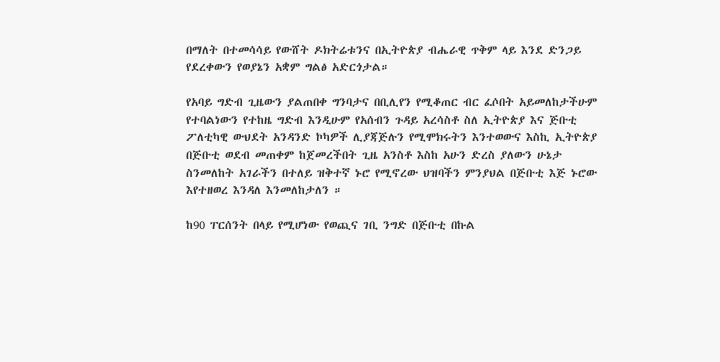በማለት በተመሳሳይ የውሸት ዶክትሬቱንና በኢትዮጵያ ብሔራዊ ጥቅም ላይ እንደ ድንጋይ የደረቀውን የወያኔን አቋም ግልፅ አድርጎታል።

የአባይ ግድብ ጊዜውን ያልጠበቀ ግንባታና በቢሊየን የሚቆጠር ብር ፈሶበት አይመለከታችሁም የተባልነውን የተከዜ ግድብ እንዲሁም የአሰብን ጉዳይ አረሳስቶ ስለ ኢትዮጵያ እና ጅቡቲ ፖለቲካዊ ውህደት አንዳንድ ኮካዎች ሊያጃጅሉን የሚሞክሩትን እንተወውና እስኪ ኢትዮጵያ በጅቡቲ ወደብ መጠቀም ከጀመረችበት ጊዜ አንስቶ እስከ አሁን ድረስ ያለውን ሁኔታ ስንመለከት አገራችን በተለይ ዝቅተኛ ኑሮ የሚኖረው ህዝባችን ምንያህል በጅቡቲ እጅ ኑሮው እየተዘወረ እንዳለ እንመለከታለን ።

ከ90 ፐርሰንት በላይ የሚሆነው የወጪና ገቢ ንግድ በጅቡቲ በኩል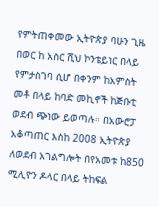የምትጠቀመው ኢትዮጵያ ባሁን ጊዜ በወር ከ አስር ሺህ ኮንቴይነር በላይ የምታስገባ ሲሆ በቀንም ከአምስት መቶ በላይ ከባድ መኪኖች ከጅቡቲ ወደብ ጭነው ይወጣሉ። በአውሮፓ አቆጣጠር እስከ 2008 ኢትዮጵያ ለወደብ አገልግሎት በየአመቱ ከ850 ሚሊዮን ዶላር በላይ ትከፍል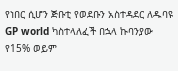የነበር ሲሆን ጅቡቲ የወደቡን አስተዳደር ለዱባዩ GP world ካስተላለፈች በኋላ ኩባንያው የ15% ወይም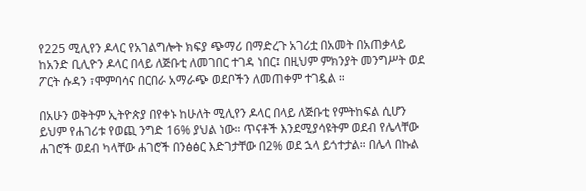የ225 ሚሊየን ዶላር የአገልግሎት ክፍያ ጭማሪ በማድረጉ አገሪቷ በአመት በአጠቃላይ ከአንድ ቢሊዮን ዶላር በላይ ለጅቡቲ ለመገበር ተገዳ ነበር፤ በዚህም ምክንያት መንግሥት ወደ ፖርት ሱዳን ፣ሞምባሳና በርበራ አማራጭ ወደቦችን ለመጠቀም ተገዷል ።

በአሁን ወቅትም ኢትዮጵያ በየቀኑ ከሁለት ሚሊየን ዶላር በላይ ለጅቡቲ የምትከፍል ሲሆን ይህም የሐገሪቱ የወጪ ንግድ 16% ያህል ነው። ጥናቶች እንደሚያሳዩትም ወደብ የሌላቸው ሐገሮች ወደብ ካላቸው ሐገሮች በንፅፅር እድገታቸው በ2% ወደ ኋላ ይጎተታል። በሌላ በኩል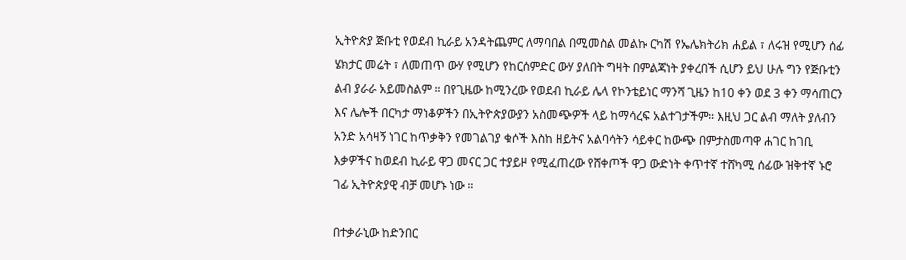ኢትዮጵያ ጅቡቲ የወደብ ኪራይ አንዳትጨምር ለማባበል በሚመስል መልኩ ርካሽ የኤሌክትሪክ ሐይል ፣ ለሩዝ የሚሆን ሰፊ ሄክታር መሬት ፣ ለመጠጥ ውሃ የሚሆን የከርሰምድር ውሃ ያለበት ግዛት በምልጃነት ያቀረበች ሲሆን ይህ ሁሉ ግን የጅቡቲን ልብ ያራራ አይመስልም ። በየጊዜው ከሚንረው የወደብ ኪራይ ሌላ የኮንቴይነር ማንሻ ጊዜን ከ10 ቀን ወደ 3 ቀን ማሳጠርን እና ሌሎች በርካታ ማነቆዎችን በኢትዮጵያውያን አስመጭዎች ላይ ከማሳረፍ አልተገታችም። እዚህ ጋር ልብ ማለት ያለብን አንድ አሳዛኝ ነገር ከጥቃቅን የመገልገያ ቁሶች እስከ ዘይትና አልባሳትን ሳይቀር ከውጭ በምታስመጣዋ ሐገር ከገቢ እቃዎችና ከወደብ ኪራይ ዋጋ መናር ጋር ተያይዞ የሚፈጠረው የሸቀጦች ዋጋ ውድነት ቀጥተኛ ተሸካሚ ሰፊው ዝቅተኛ ኑሮ ገፊ ኢትዮጵያዊ ብቻ መሆኑ ነው ።

በተቃራኒው ከድንበር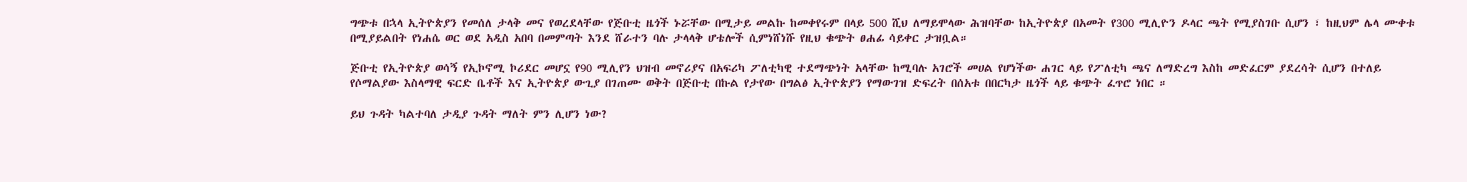ግጭቱ በኋላ ኢትዮጵያን የመሰለ ታላቅ መና የወረደላቸው የጅቡቲ ዜጎች ኑሯቸው በሚታይ መልኩ ከመቀየሩም በላይ 500 ሺህ ለማይሞላው ሕዝባቸው ከኢትዮጵያ በአመት የ300 ሚሊዮን ዶላር ጫት የሚያስገቡ ሲሆን ፣ ከዚህም ሌላ ሙቀቱ በሚያይልበት የነሐሴ ወር ወደ አዲስ አበባ በመምጣት እንደ ሸራተን ባሉ ታላላቅ ሆቴሎች ሲምነሸነሹ የዚህ ቁጭት ፀሐፊ ሳይቀር ታዝቧል።

ጅቡቲ የኢትዮጵያ ወሳኝ የኢኮኖሚ ኮሪደር መሆኗ የ90 ሚሊየን ህዝብ መኖሪያና በአፍሪካ ፖለቲካዊ ተደማጭነት አላቸው ከሚባሉ አገሮች መሀል የሆነችው ሐገር ላይ የፖለቲካ ጫና ለማድረግ እስከ መድፈርም ያደረሳት ሲሆን በተለይ የሶማልያው እስላማዊ ፍርድ ቤቶች እና ኢትዮጵያ ውጊያ በገጠሙ ወቅት በጅቡቲ በኩል የታየው በግልፅ ኢትዮጵያን የማውገዝ ድፍረት በሰአቱ በበርካታ ዜጎች ላይ ቁጭት ፈጥሮ ነበር ።

ይህ ጉዳት ካልተባለ ታዲያ ጉዳት ማለት ምን ሊሆን ነው?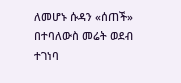ለመሆኑ ሱዳን «ሰጠች» በተባለውስ መሬት ወደብ ተገነባ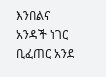እንበልና አንዳች ነገር ቢፈጠር አንደ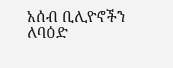አሰብ ቢሊዮኖችን ለባዕድ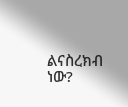ልናስረክብ ነው?